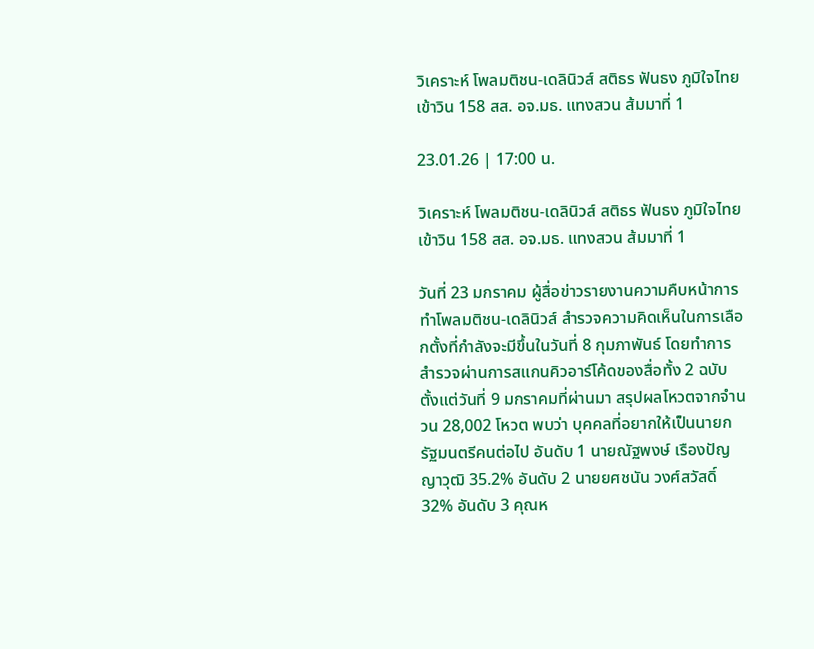วิเคราะห์ โพลมติชน-เดลินิวส์ สติธร ฟันธง ภูมิใจไทยเข้าวิน 158 สส. อจ.มธ. แทงสวน ส้มมาที่ 1

23.01.26 | 17:00 น.

วิเคราะห์ โพลมติชน-เดลินิวส์ สติธร ฟันธง ภูมิใจไทยเข้าวิน 158 สส. อจ.มธ. แทงสวน ส้มมาที่ 1

วันที่ 23 มกราคม ผู้สื่อข่าวรายงานความคืบหน้าการทำโพลมติชน-เดลินิวส์ สำรวจความคิดเห็นในการเลือกตั้งที่กำลังจะมีขึ้นในวันที่ 8 กุมภาพันธ์ โดยทำการสำรวจผ่านการสแกนคิวอาร์โค้ดของสื่อทั้ง 2 ฉบับ ตั้งแต่วันที่ 9 มกราคมที่ผ่านมา สรุปผลโหวตจากจำนวน 28,002 โหวต พบว่า บุคคลที่อยากให้เป็นนายกรัฐมนตรีคนต่อไป อันดับ 1 นายณัฐพงษ์ เรืองปัญญาวุฒิ 35.2% อันดับ 2 นายยศชนัน วงศ์สวัสดิ์ 32% อันดับ 3 คุณห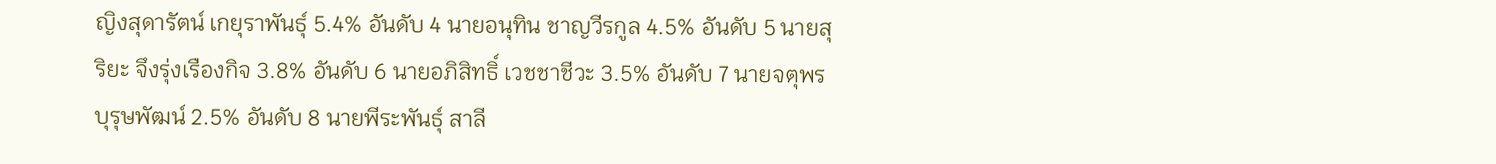ญิงสุดารัตน์ เกยุราพันธุ์ 5.4% อันดับ 4 นายอนุทิน ชาญวีรกูล 4.5% อันดับ 5 นายสุริยะ จึงรุ่งเรืองกิจ 3.8% อันดับ 6 นายอภิสิทธิ์ เวชชาชีวะ 3.5% อันดับ 7 นายจตุพร บุรุษพัฒน์ 2.5% อันดับ 8 นายพีระพันธุ์ สาลี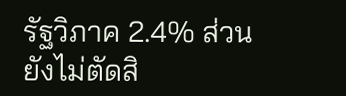รัฐวิภาค 2.4% ส่วนยังไม่ตัดสิ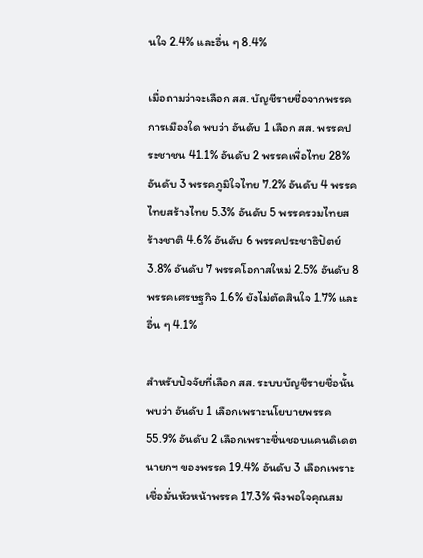นใจ 2.4% และอื่น ๆ 8.4%

เมื่อถามว่าจะเลือก สส. บัญชีรายชื่อจากพรรคการเมืองใด พบว่า อันดับ 1 เลือก สส. พรรคประชาชน 41.1% อันดับ 2 พรรคเพื่อไทย 28% อันดับ 3 พรรคภูมิใจไทย 7.2% อันดับ 4 พรรคไทยสร้างไทย 5.3% อันดับ 5 พรรครวมไทยสร้างชาติ 4.6% อันดับ 6 พรรคประชาธิปัตย์ 3.8% อันดับ 7 พรรคโอกาสใหม่ 2.5% อันดับ 8 พรรคเศรษฐกิจ 1.6% ยังไม่ตัดสินใจ 1.7% และอื่น ๆ 4.1%

สำหรับปัจจัยที่เลือก สส. ระบบบัญชีรายชื่อนั้น พบว่า อันดับ 1 เลือกเพราะนโยบายพรรค 55.9% อันดับ 2 เลือกเพราะชื่นชอบแคนดิเดตนายกฯ ของพรรค 19.4% อันดับ 3 เลือกเพราะเชื่อมั่นหัวหน้าพรรค 17.3% พึงพอใจคุณสม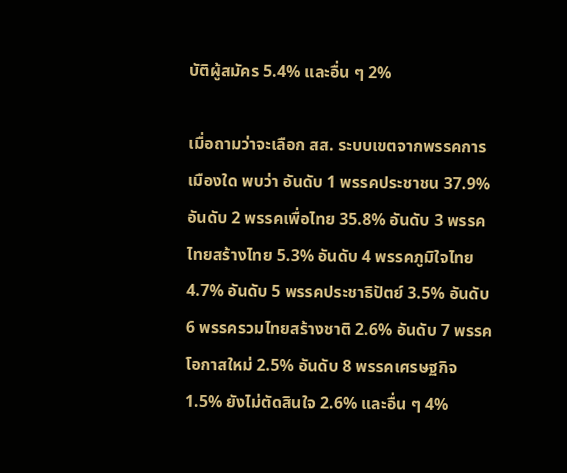บัติผู้สมัคร 5.4% และอื่น ๆ 2%

เมื่อถามว่าจะเลือก สส. ระบบเขตจากพรรคการเมืองใด พบว่า อันดับ 1 พรรคประชาชน 37.9% อันดับ 2 พรรคเพื่อไทย 35.8% อันดับ 3 พรรคไทยสร้างไทย 5.3% อันดับ 4 พรรคภูมิใจไทย 4.7% อันดับ 5 พรรคประชาธิปัตย์ 3.5% อันดับ 6 พรรครวมไทยสร้างชาติ 2.6% อันดับ 7 พรรคโอกาสใหม่ 2.5% อันดับ 8 พรรคเศรษฐกิจ 1.5% ยังไม่ตัดสินใจ 2.6% และอื่น ๆ 4%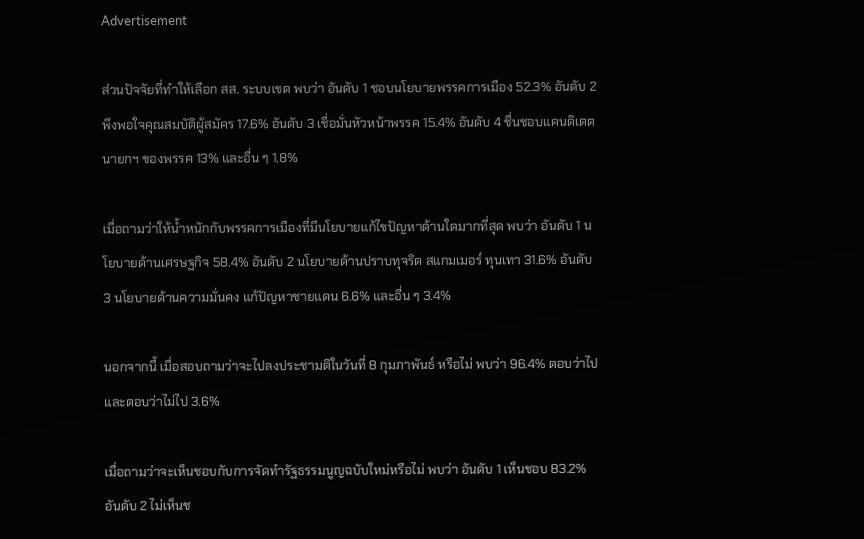Advertisement

ส่วนปัจจัยที่ทำให้เลือก สส. ระบบเขต พบว่า อันดับ 1 ชอบนโยบายพรรคการเมือง 52.3% อันดับ 2 พึงพอใจคุณสมบัติผู้สมัคร 17.6% อันดับ 3 เชื่อมั่นหัวหน้าพรรค 15.4% อันดับ 4 ชื่นชอบแคนดิเดตนายกฯ ของพรรค 13% และอื่น ๆ 1.8%

เมื่อถามว่าให้น้ำหนักกับพรรคการเมืองที่มีนโยบายแก้ไขปัญหาด้านใดมากที่สุด พบว่า อันดับ 1 นโยบายด้านเศรษฐกิจ 58.4% อันดับ 2 นโยบายด้านปราบทุจริต สแกมเมอร์ ทุนเทา 31.6% อันดับ 3 นโยบายด้านความมั่นคง แก้ปัญหาชายแดน 6.6% และอื่น ๆ 3.4%

นอกจากนี้ เมื่อสอบถามว่าจะไปลงประชามติในวันที่ 8 กุมภาพันธ์ หรือไม่ พบว่า 96.4% ตอบว่าไป และตอบว่าไม่ไป 3.6%

เมื่อถามว่าจะเห็นชอบกับการจัดทำรัฐธรรมนูญฉบับใหม่หรือไม่ พบว่า อันดับ 1 เห็นชอบ 83.2% อันดับ 2 ไม่เห็นช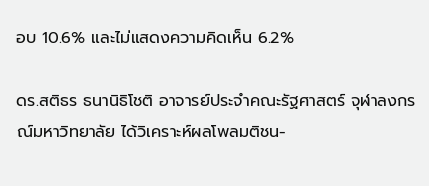อบ 10.6% และไม่แสดงความคิดเห็น 6.2%

ดร.สติธร ธนานิธิโชติ อาจารย์ประจำคณะรัฐศาสตร์ จุฬาลงกรณ์มหาวิทยาลัย ได้วิเคราะห์ผลโพลมติชน-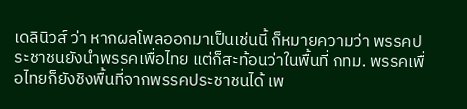เดลินิวส์ ว่า หากผลโพลออกมาเป็นเช่นนี้ ก็หมายความว่า พรรคประชาชนยังนำพรรคเพื่อไทย แต่ก็สะท้อนว่าในพื้นที่ กทม. พรรคเพื่อไทยก็ยังชิงพื้นที่จากพรรคประชาชนได้ เพ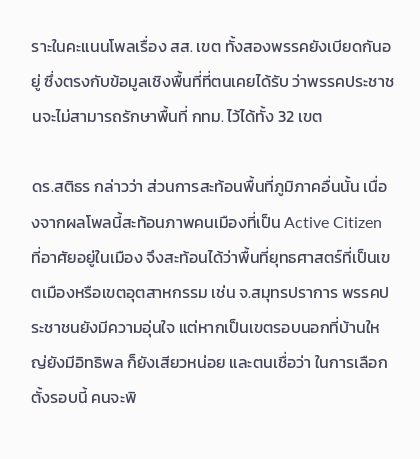ราะในคะแนนโพลเรื่อง สส. เขต ทั้งสองพรรคยังเบียดกันอยู่ ซึ่งตรงกับข้อมูลเชิงพื้นที่ที่ตนเคยได้รับ ว่าพรรคประชาชนจะไม่สามารถรักษาพื้นที่ กทม. ไว้ได้ทั้ง 32 เขต

ดร.สติธร กล่าวว่า ส่วนการสะท้อนพื้นที่ภูมิภาคอื่นนั้น เนื่องจากผลโพลนี้สะท้อนภาพคนเมืองที่เป็น Active Citizen ที่อาศัยอยู่ในเมือง จึงสะท้อนได้ว่าพื้นที่ยุทธศาสตร์ที่เป็นเขตเมืองหรือเขตอุตสาหกรรม เช่น จ.สมุทรปราการ พรรคประชาชนยังมีความอุ่นใจ แต่หากเป็นเขตรอบนอกที่บ้านใหญ่ยังมีอิทธิพล ก็ยังเสียวหน่อย และตนเชื่อว่า ในการเลือกตั้งรอบนี้ คนจะพิ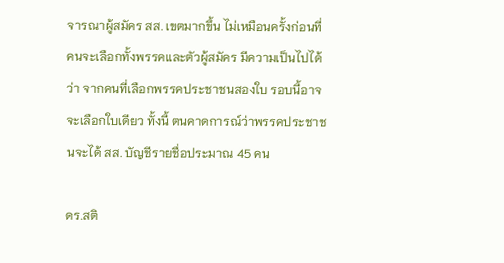จารณาผู้สมัคร สส. เขตมากขึ้น ไม่เหมือนครั้งก่อนที่คนจะเลือกทั้งพรรคและตัวผู้สมัคร มีความเป็นไปได้ว่า จากคนที่เลือกพรรคประชาชนสองใบ รอบนี้อาจจะเลือกใบเดียว ทั้งนี้ ตนคาดการณ์ว่าพรรคประชาชนจะได้ สส. บัญชีรายชื่อประมาณ 45 คน

ดร.สติ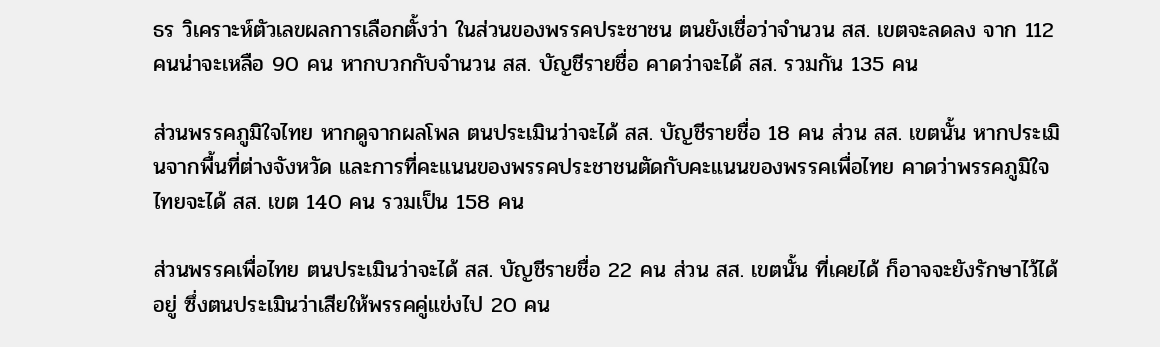ธร วิเคราะห์ตัวเลขผลการเลือกตั้งว่า ในส่วนของพรรคประชาชน ตนยังเชื่อว่าจำนวน สส. เขตจะลดลง จาก 112 คนน่าจะเหลือ 90 คน หากบวกกับจำนวน สส. บัญชีรายชื่อ คาดว่าจะได้ สส. รวมกัน 135 คน

ส่วนพรรคภูมิใจไทย หากดูจากผลโพล ตนประเมินว่าจะได้ สส. บัญชีรายชื่อ 18 คน ส่วน สส. เขตนั้น หากประเมินจากพื้นที่ต่างจังหวัด และการที่คะแนนของพรรคประชาชนตัดกับคะแนนของพรรคเพื่อไทย คาดว่าพรรคภูมิใจไทยจะได้ สส. เขต 140 คน รวมเป็น 158 คน

ส่วนพรรคเพื่อไทย ตนประเมินว่าจะได้ สส. บัญชีรายชื่อ 22 คน ส่วน สส. เขตนั้น ที่เคยได้ ก็อาจจะยังรักษาไว้ได้อยู่ ซึ่งตนประเมินว่าเสียให้พรรคคู่แข่งไป 20 คน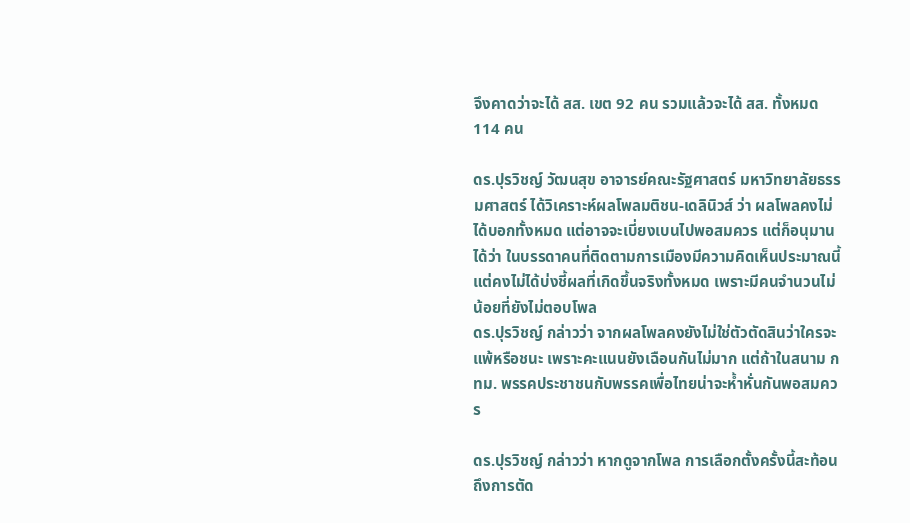จึงคาดว่าจะได้ สส. เขต 92 คน รวมแล้วจะได้ สส. ทั้งหมด 114 คน

ดร.ปุรวิชญ์ วัฒนสุข อาจารย์คณะรัฐศาสตร์ มหาวิทยาลัยธรรมศาสตร์ ได้วิเคราะห์ผลโพลมติชน-เดลินิวส์ ว่า ผลโพลคงไม่ได้บอกทั้งหมด แต่อาจจะเบี่ยงเบนไปพอสมควร แต่ก็อนุมานได้ว่า ในบรรดาคนที่ติดตามการเมืองมีความคิดเห็นประมาณนี้ แต่คงไม่ได้บ่งชี้ผลที่เกิดขึ้นจริงทั้งหมด เพราะมีคนจำนวนไม่น้อยที่ยังไม่ตอบโพล
ดร.ปุรวิชญ์ กล่าวว่า จากผลโพลคงยังไม่ใช่ตัวตัดสินว่าใครจะแพ้หรือชนะ เพราะคะแนนยังเฉือนกันไม่มาก แต่ถ้าในสนาม กทม. พรรคประชาชนกับพรรคเพื่อไทยน่าจะห้ำหั่นกันพอสมควร

ดร.ปุรวิชญ์ กล่าวว่า หากดูจากโพล การเลือกตั้งครั้งนี้สะท้อนถึงการตัด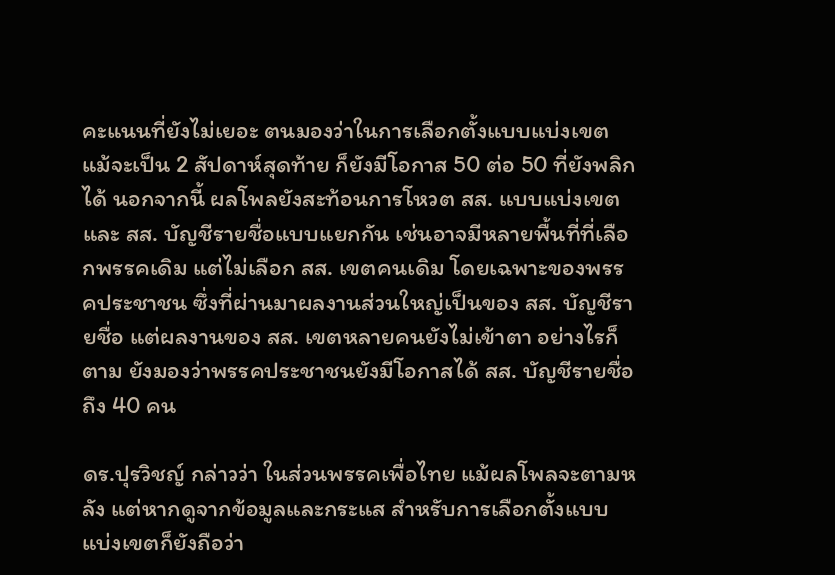คะแนนที่ยังไม่เยอะ ตนมองว่าในการเลือกตั้งแบบแบ่งเขต แม้จะเป็น 2 สัปดาห์สุดท้าย ก็ยังมีโอกาส 50 ต่อ 50 ที่ยังพลิกได้ นอกจากนี้ ผลโพลยังสะท้อนการโหวต สส. แบบแบ่งเขต และ สส. บัญชีรายชื่อแบบแยกกัน เช่นอาจมีหลายพื้นที่ที่เลือกพรรคเดิม แต่ไม่เลือก สส. เขตคนเดิม โดยเฉพาะของพรรคประชาชน ซึ่งที่ผ่านมาผลงานส่วนใหญ่เป็นของ สส. บัญชีรายชื่อ แต่ผลงานของ สส. เขตหลายคนยังไม่เข้าตา อย่างไรก็ตาม ยังมองว่าพรรคประชาชนยังมีโอกาสได้ สส. บัญชีรายชื่อถึง 40 คน

ดร.ปุรวิชญ์ กล่าวว่า ในส่วนพรรคเพื่อไทย แม้ผลโพลจะตามหลัง แต่หากดูจากข้อมูลและกระแส สำหรับการเลือกตั้งแบบแบ่งเขตก็ยังถือว่า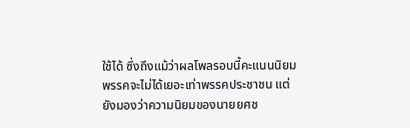ใช้ได้ ซึ่งถึงแม้ว่าผลโพลรอบนี้คะแนนนิยมพรรคจะไม่ได้เยอะเท่าพรรคประชาชน แต่ยังมองว่าความนิยมของนายยศช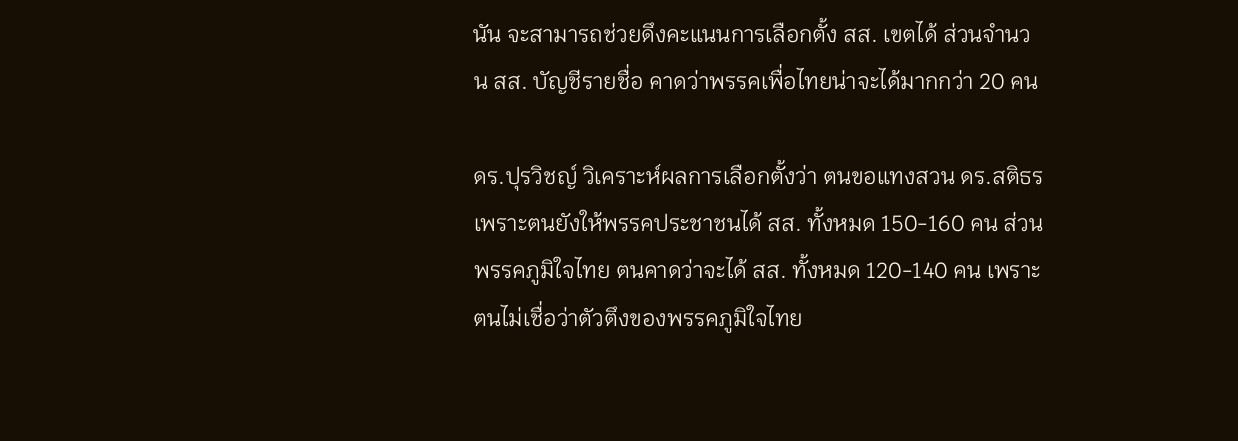นัน จะสามารถช่วยดึงคะแนนการเลือกตั้ง สส. เขตได้ ส่วนจำนวน สส. บัญชีรายชื่อ คาดว่าพรรคเพื่อไทยน่าจะได้มากกว่า 20 คน

ดร.ปุรวิชญ์ วิเคราะห์ผลการเลือกตั้งว่า ตนขอแทงสวน ดร.สติธร เพราะตนยังให้พรรคประชาชนได้ สส. ทั้งหมด 150-160 คน ส่วนพรรคภูมิใจไทย ตนคาดว่าจะได้ สส. ทั้งหมด 120-140 คน เพราะตนไม่เชื่อว่าตัวตึงของพรรคภูมิใจไทย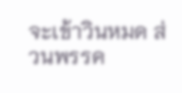จะเข้าวินหมด ส่วนพรรค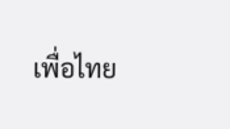เพื่อไทย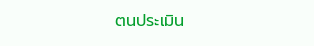ตนประเมิน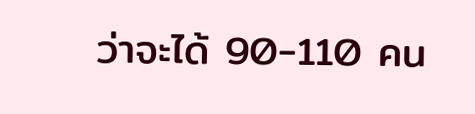ว่าจะได้ 90-110 คน